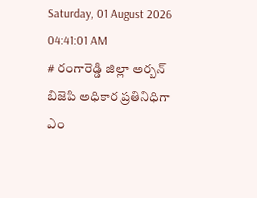Saturday, 01 August 2026 04:41:01 AM
# రంగారెడ్డి జిల్లా అర్బన్ బిజెపి అధికార ప్రతినిధిగా ఎం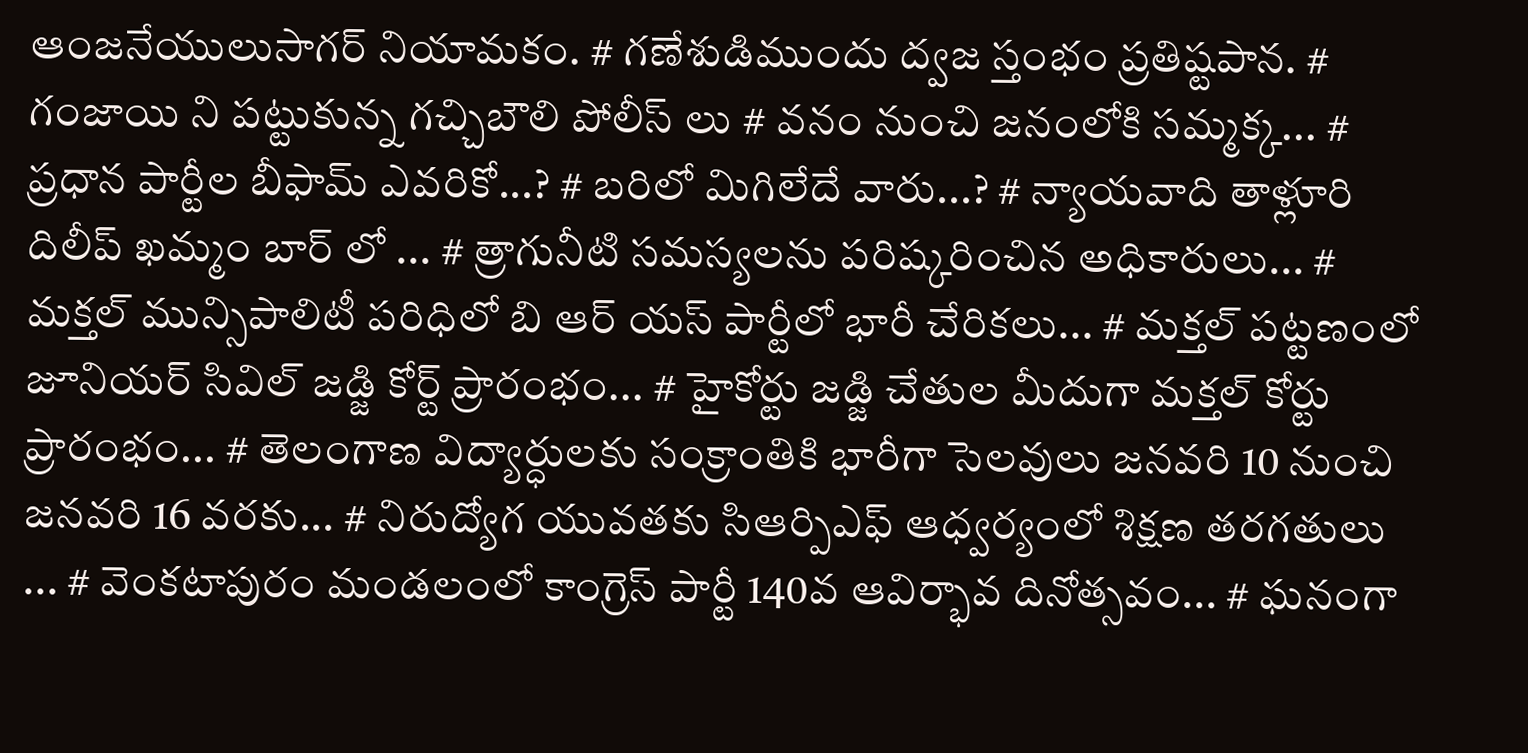ఆంజనేయులుసాగర్ నియామకం. # గణేశుడిముందు ద్వజ స్తంభం ప్రతిష్టపాన. # గంజాయి ని పట్టుకున్న గచ్చిబౌలి పోలీస్ లు # వనం నుంచి జనంలోకి సమ్మక్క... # ప్రధాన పార్టీల బీఫామ్ ఎవరికో...? # బరిలో మిగిలేదే వారు...? # న్యాయవాది తాళ్లూరి దిలీప్ ఖమ్మం బార్ లో ... # త్రాగునీటి సమస్యలను పరిష్కరించిన అధికారులు... # మక్తల్ మున్సిపాలిటీ పరిధిలో బి ఆర్ యస్ పార్టీలో భారీ చేరికలు... # మక్తల్ పట్టణంలో జూనియర్ సివిల్ జడ్జి కోర్ట్ ప్రారంభం... # హైకోర్టు జడ్జి చేతుల మీదుగా మక్తల్ కోర్టు ప్రారంభం... # తెలంగాణ విద్యార్ధులకు సంక్రాంతికి భారీగా సెలవులు జనవరి 10 నుంచి జనవరి 16 వరకు... # నిరుద్యోగ యువతకు సిఆర్పిఎఫ్ ఆధ్వర్యంలో శిక్షణ తరగతులు ... # వెంకటాపురం మండలంలో కాంగ్రెస్ పార్టీ 140వ ఆవిర్భావ దినోత్సవం... # ఘనంగా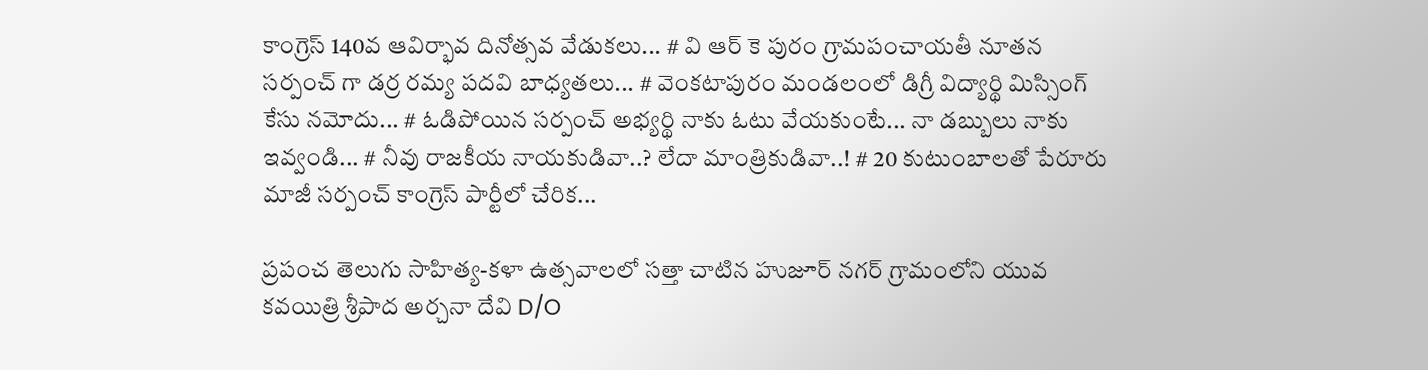కాంగ్రెస్ 140వ ఆవిర్భావ దినోత్సవ వేడుకలు... # వి ఆర్ కె పురం గ్రామపంచాయతీ నూతన సర్పంచ్ గా డర్ర రమ్య పదవి బాధ్యతలు... # వెంకటాపురం మండలంలో డిగ్రీ విద్యార్థి మిస్సింగ్ కేసు నమోదు... # ఓడిపోయిన సర్పంచ్ అభ్యర్థి నాకు ఓటు వేయకుంటే... నా డబ్బులు నాకు ఇవ్వండి... # నీవు రాజకీయ నాయకుడివా..? లేదా మాంత్రికుడివా..! # 20 కుటుంబాలతో పేరూరు మాజీ సర్పంచ్ కాంగ్రెస్ పార్టీలో చేరిక...

ప్రపంచ తెలుగు సాహిత్య-కళా ఉత్సవాలలో సత్తా చాటిన హుజూర్ నగర్ గ్రామంలోని యువ కవయిత్రి శ్రీపాద అర్చనా దేవి D/O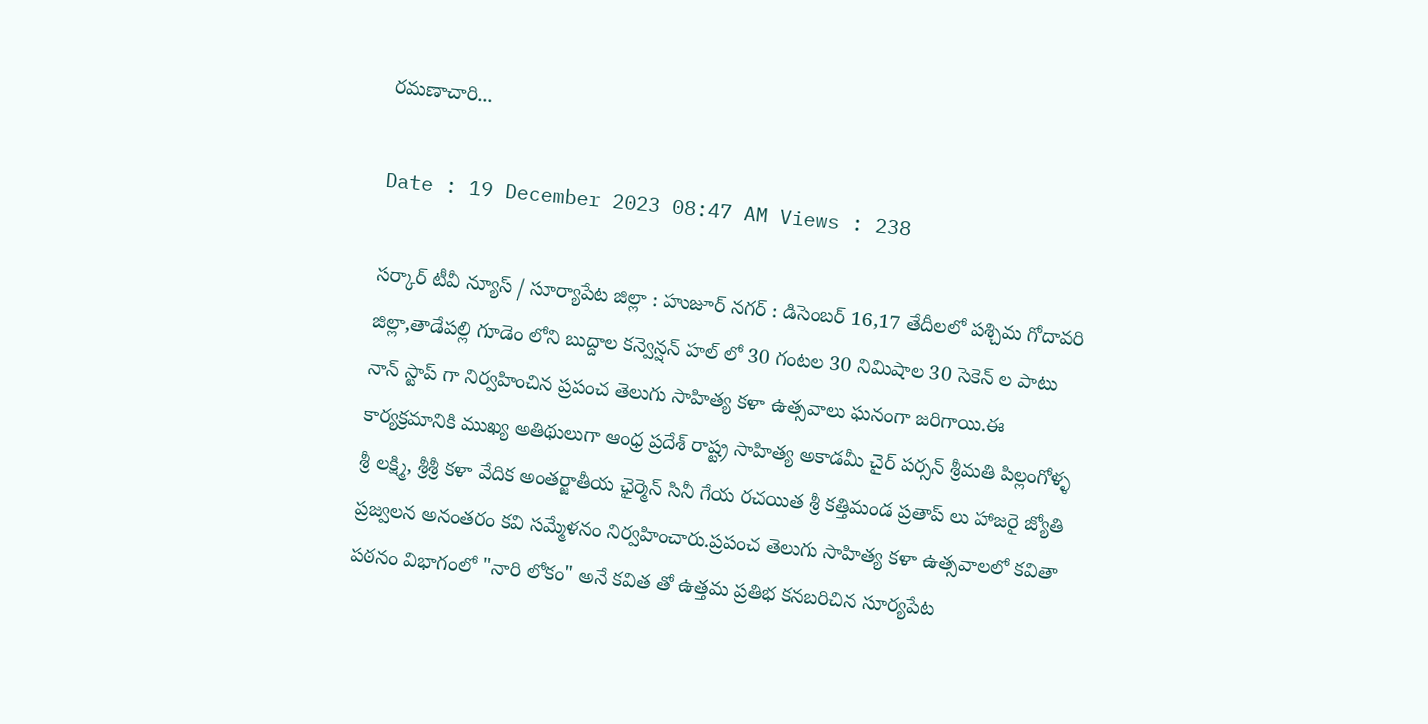రమణాచారి...

Date : 19 December 2023 08:47 AM Views : 238

సర్కార్ టీవీ న్యూస్ / సూర్యాపేట జిల్లా : హుజూర్ నగర్ : డిసెంబర్ 16,17 తేదీలలో పశ్చిమ గోదావరి జిల్లా,తాడేపల్లి గూడెం లోని బుద్దాల కన్వెన్షన్ హల్ లో 30 గంటల 30 నిమిషాల 30 సెకెన్ ల పాటు నాన్ స్టాప్ గా నిర్వహించిన ప్రపంచ తెలుగు సాహిత్య కళా ఉత్సవాలు ఘనంగా జరిగాయి.ఈ కార్యక్రమానికి ముఖ్య అతిథులుగా ఆంధ్ర ప్రదేశ్ రాష్ట్ర సాహిత్య అకాడమీ చైర్ పర్సన్ శ్రీమతి పిల్లంగోళ్ళ శ్రీ లక్ష్మి, శ్రీశ్రీ కళా వేదిక అంతర్జాతీయ ఛైర్మెన్ సినీ గేయ రచయిత శ్రీ కత్తిమండ ప్రతాప్ లు హాజరై జ్యోతి ప్రజ్వలన అనంతరం కవి సమ్మేళనం నిర్వహించారు.ప్రపంచ తెలుగు సాహిత్య కళా ఉత్సవాలలో కవితా పఠనం విభాగంలో "నారి లోకం" అనే కవిత తో ఉత్తమ ప్రతిభ కనబరిచిన సూర్యపేట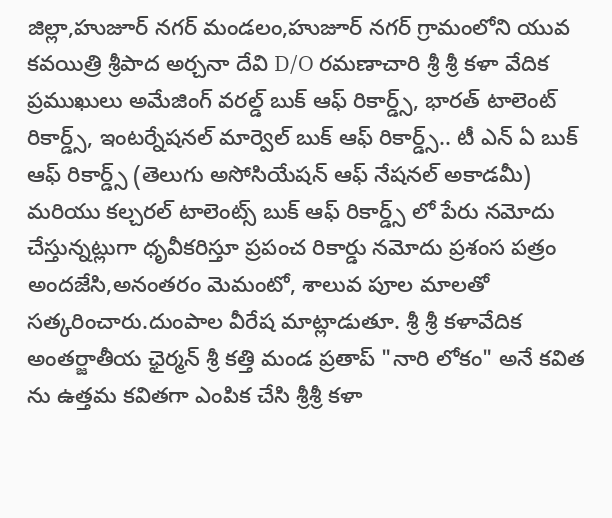జిల్లా,హుజూర్ నగర్ మండలం,హుజూర్ నగర్ గ్రామంలోని యువ కవయిత్రి శ్రీపాద అర్చనా దేవి D/O రమణాచారి శ్రీ శ్రీ కళా వేదిక ప్రముఖులు అమేజింగ్ వరల్డ్ బుక్ ఆఫ్ రికార్డ్స్, భారత్ టాలెంట్ రికార్డ్స్, ఇంటర్నేషనల్ మార్వెల్ బుక్ ఆఫ్ రికార్డ్స్.. టీ ఎన్ ఏ బుక్ ఆఫ్ రికార్డ్స్ (తెలుగు అసోసియేషన్ ఆఫ్ నేషనల్ అకాడమీ) మరియు కల్చరల్ టాలెంట్స్ బుక్ ఆఫ్ రికార్డ్స్ లో పేరు నమోదు చేస్తున్నట్లుగా ధృవీకరిస్తూ ప్రపంచ రికార్డు నమోదు ప్రశంస పత్రం అందజేసి,అనంతరం మెమంటో, శాలువ పూల మాలతో సత్కరించారు.దుంపాల వీరేష మాట్లాడుతూ. శ్రీ శ్రీ కళావేదిక అంతర్జాతీయ ఛైర్మన్ శ్రీ కత్తి మండ ప్రతాప్ "నారి లోకం" అనే కవిత ను ఉత్తమ కవితగా ఎంపిక చేసి శ్రీశ్రీ కళా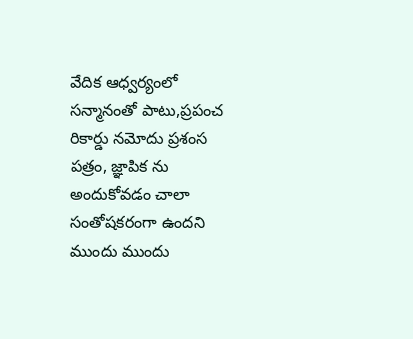వేదిక ఆధ్వర్యంలో సన్మానంతో పాటు,ప్రపంచ రికార్డు నమోదు ప్రశంస పత్రం, జ్ఞాపిక ను అందుకోవడం చాలా సంతోషకరంగా ఉందని ముందు ముందు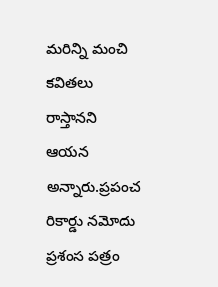మరిన్ని మంచి కవితలు రాస్తానని ఆయన అన్నారు.ప్రపంచ రికార్డు నమోదు ప్రశంస పత్రం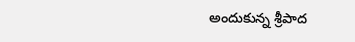అందుకున్న శ్రీపాద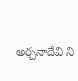అర్చనాదేవి ని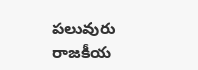పలువురు రాజకీయ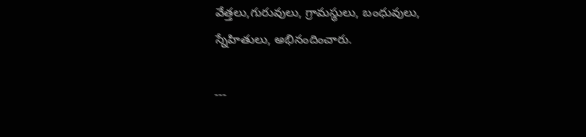వేత్తలు,గురువులు, గ్రామస్థులు, బంధువులు, స్నేహితులు, అభినందించారు.

---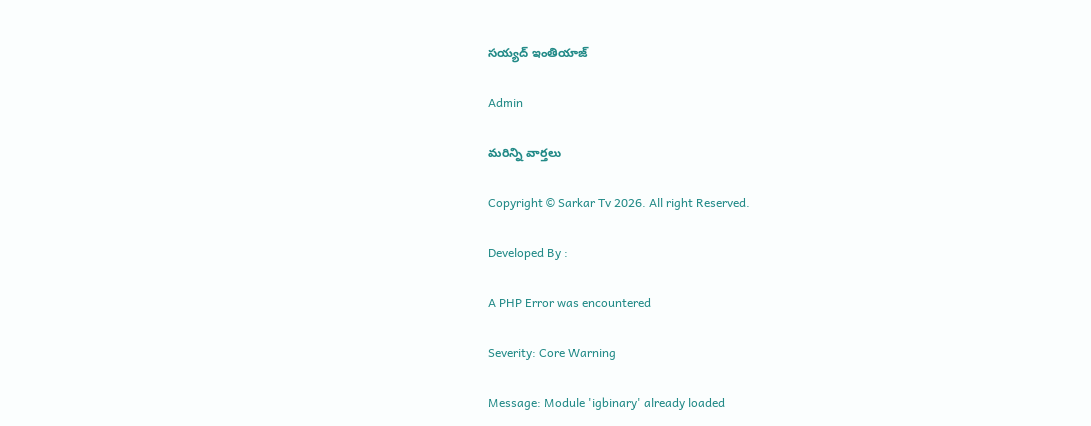సయ్యద్ ఇంతియాజ్

Admin

మరిన్ని వార్తలు

Copyright © Sarkar Tv 2026. All right Reserved.

Developed By :

A PHP Error was encountered

Severity: Core Warning

Message: Module 'igbinary' already loaded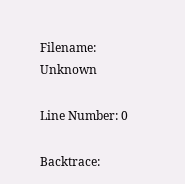Filename: Unknown

Line Number: 0

Backtrace: